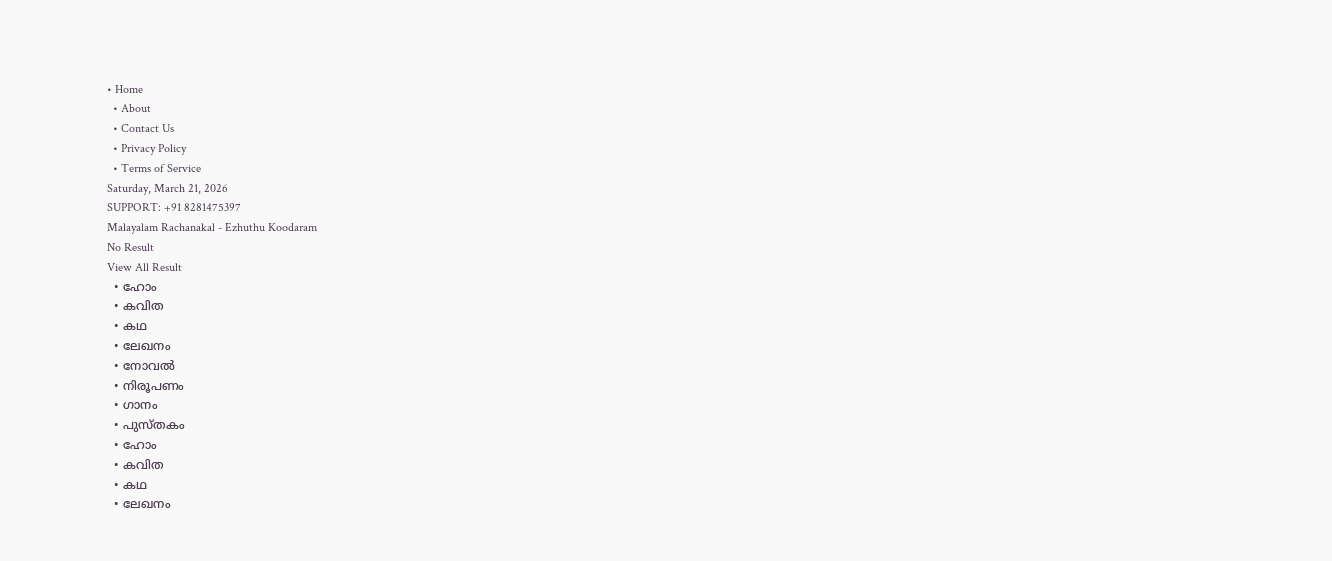• Home
  • About
  • Contact Us
  • Privacy Policy
  • Terms of Service
Saturday, March 21, 2026
SUPPORT: +91 8281475397
Malayalam Rachanakal - Ezhuthu Koodaram
No Result
View All Result
  • ഹോം
  • കവിത
  • കഥ
  • ലേഖനം
  • നോവൽ
  • നിരൂപണം
  • ഗാനം
  • പുസ്തകം
  • ഹോം
  • കവിത
  • കഥ
  • ലേഖനം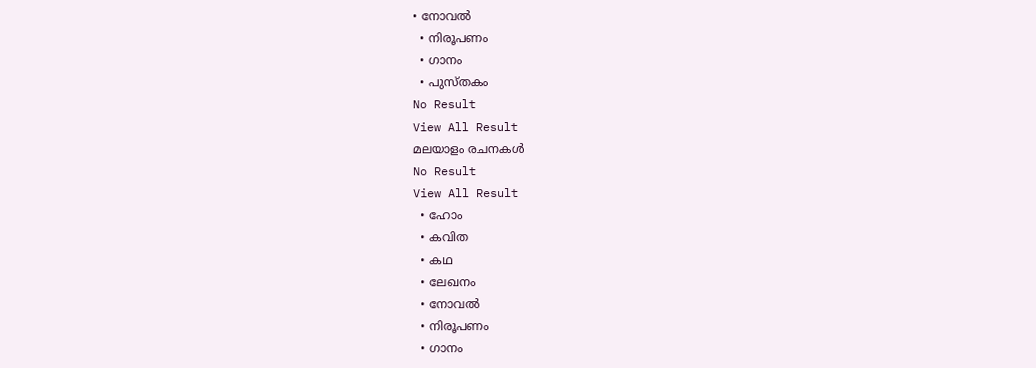• നോവൽ
  • നിരൂപണം
  • ഗാനം
  • പുസ്തകം
No Result
View All Result
മലയാളം രചനകൾ
No Result
View All Result
  • ഹോം
  • കവിത
  • കഥ
  • ലേഖനം
  • നോവൽ
  • നിരൂപണം
  • ഗാനം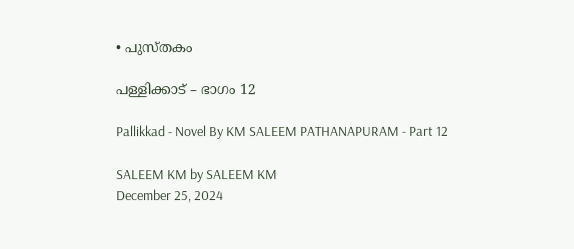• പുസ്തകം

പള്ളിക്കാട് – ഭാഗം 12

Pallikkad - Novel By KM SALEEM PATHANAPURAM - Part 12

SALEEM KM by SALEEM KM
December 25, 2024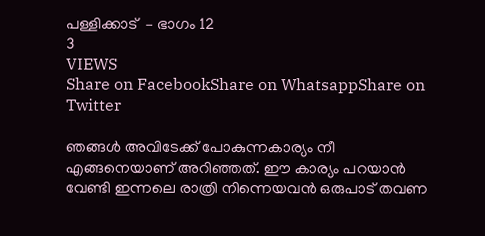പള്ളിക്കാട്  – ഭാഗം 12
3
VIEWS
Share on FacebookShare on WhatsappShare on Twitter

ഞങ്ങൾ അവിടേക്ക് പോകുന്നകാര്യം നീ എങ്ങനെയാണ് അറിഞ്ഞത്. ഈ കാര്യം പറയാൻ വേണ്ടി ഇന്നലെ രാത്രി നിന്നെയവൻ ഒരുപാട് തവണ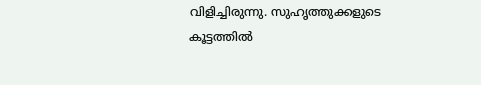വിളിച്ചിരുന്നു. സുഹൃത്തുക്കളുടെ കൂട്ടത്തിൽ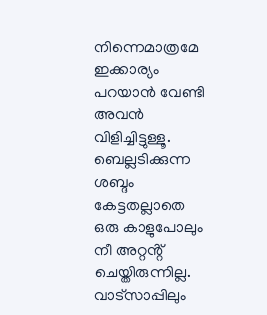നിന്നെമാത്രമേ ഇക്കാര്യം പറയാൻ വേണ്ടി അവൻ വിളിച്ചിട്ടുള്ളൂ. ബെല്ലടിക്കുന്ന ശബ്ദം കേട്ടതല്ലാതെ ഒരു കാളുപോലും നീ അറ്റൻ്റ് ചെയ്തിരുന്നില്ല. വാട്സാപ്പിലും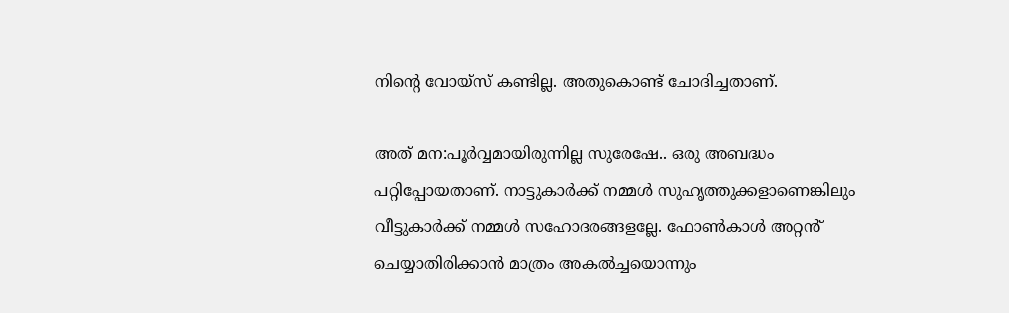നിൻ്റെ വോയ്സ് കണ്ടില്ല. അതുകൊണ്ട് ചോദിച്ചതാണ്.

അത് മന:പൂർവ്വമായിരുന്നില്ല സുരേഷേ.. ഒരു അബദ്ധം പറ്റിപ്പോയതാണ്. നാട്ടുകാർക്ക് നമ്മൾ സുഹൃത്തുക്കളാണെങ്കിലും വീട്ടുകാർക്ക് നമ്മൾ സഹോദരങ്ങളല്ലേ. ഫോൺകാൾ അറ്റൻ് ചെയ്യാതിരിക്കാൻ മാത്രം അകൽച്ചയൊന്നും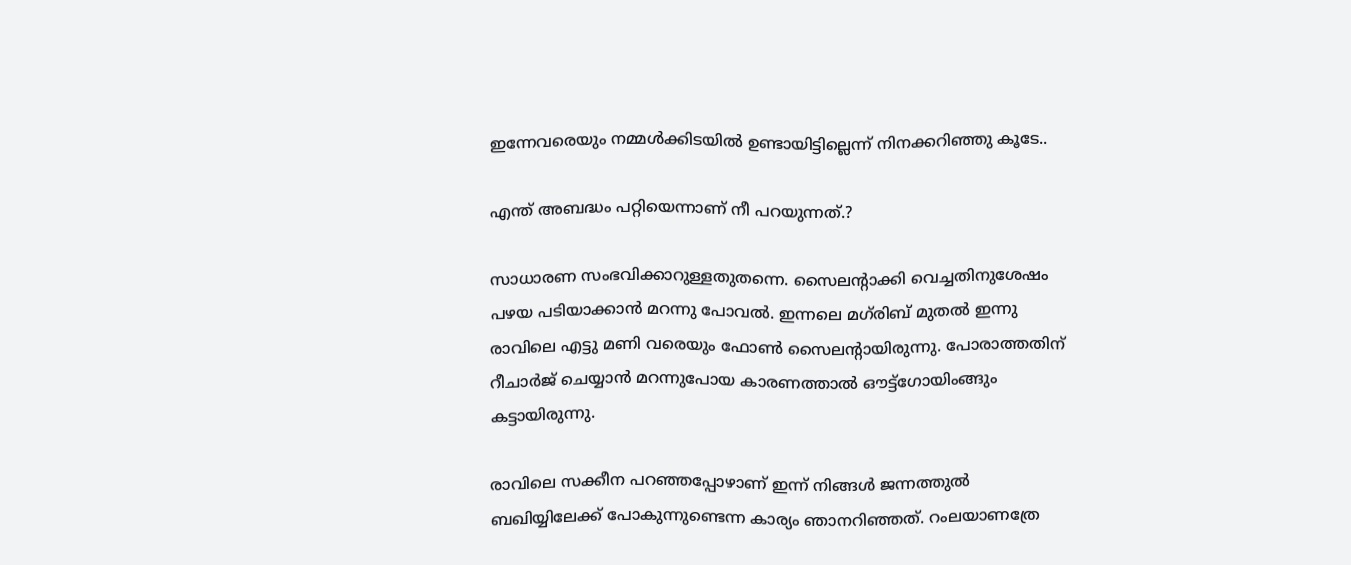ഇന്നേവരെയും നമ്മൾക്കിടയിൽ ഉണ്ടായിട്ടില്ലെന്ന് നിനക്കറിഞ്ഞു കൂടേ..

എന്ത് അബദ്ധം പറ്റിയെന്നാണ് നീ പറയുന്നത്.?

സാധാരണ സംഭവിക്കാറുള്ളതുതന്നെ. സൈലൻ്റാക്കി വെച്ചതിനുശേഷം പഴയ പടിയാക്കാൻ മറന്നു പോവൽ. ഇന്നലെ മഗ്‌രിബ് മുതൽ ഇന്നു രാവിലെ എട്ടു മണി വരെയും ഫോൺ സൈലൻ്റായിരുന്നു. പോരാത്തതിന് റീചാർജ് ചെയ്യാൻ മറന്നുപോയ കാരണത്താൽ ഔട്ട്ഗോയിംങ്ങും കട്ടായിരുന്നു.

രാവിലെ സക്കീന പറഞ്ഞപ്പോഴാണ് ഇന്ന് നിങ്ങൾ ജന്നത്തുൽ ബഖിയ്യിലേക്ക് പോകുന്നുണ്ടെന്ന കാര്യം ഞാനറിഞ്ഞത്. റംലയാണത്രേ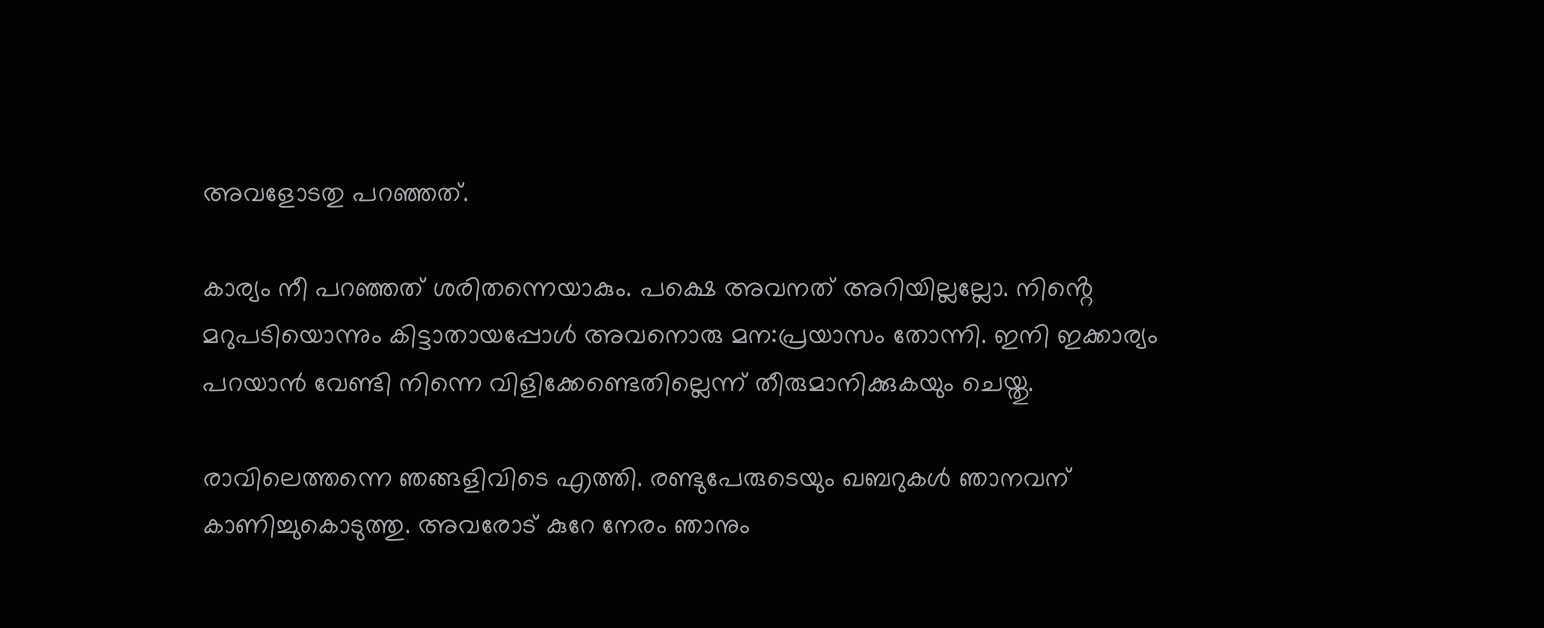അവളോടതു പറഞ്ഞത്.

കാര്യം നീ പറഞ്ഞത് ശരിതന്നെയാകും. പക്ഷെ അവനത് അറിയില്ലല്ലോ. നിൻ്റെ മറുപടിയൊന്നും കിട്ടാതായപ്പോൾ അവനൊരു മന:പ്രയാസം തോന്നി. ഇനി ഇക്കാര്യം പറയാൻ വേണ്ടി നിന്നെ വിളിക്കേണ്ടെതില്ലെന്ന് തീരുമാനിക്കുകയും ചെയ്തു.

രാവിലെത്തന്നെ ഞങ്ങളിവിടെ എത്തി. രണ്ടുപേരുടെയും ഖബറുകൾ ഞാനവന് കാണിച്ചുകൊടുത്തു. അവരോട് കുറേ നേരം ഞാനും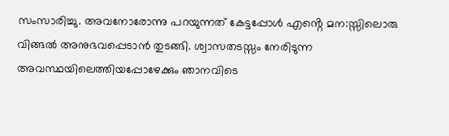സംസാരിച്ചു. അവനോരോന്നു പറയുന്നത് കേട്ടപ്പോൾ എൻ്റെ മന:സ്സിലൊരു വിങ്ങൽ അനുഭവപ്പെടാൻ തുടങ്ങി. ശ്വാസതടസ്സം നേരിടുന്ന അവസ്ഥയിലെത്തിയപ്പോഴേക്കും ഞാനവിടെ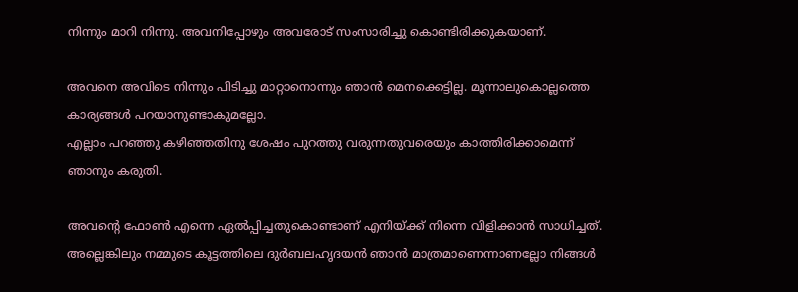നിന്നും മാറി നിന്നു. അവനിപ്പോഴും അവരോട് സംസാരിച്ചു കൊണ്ടിരിക്കുകയാണ്.

അവനെ അവിടെ നിന്നും പിടിച്ചു മാറ്റാനൊന്നും ഞാൻ മെനക്കെട്ടില്ല. മൂന്നാലുകൊല്ലത്തെ കാര്യങ്ങൾ പറയാനുണ്ടാകുമല്ലോ.
എല്ലാം പറഞ്ഞു കഴിഞ്ഞതിനു ശേഷം പുറത്തു വരുന്നതുവരെയും കാത്തിരിക്കാമെന്ന് ഞാനും കരുതി.

അവൻ്റെ ഫോൺ എന്നെ ഏൽപ്പിച്ചതുകൊണ്ടാണ് എനിയ്ക്ക് നിന്നെ വിളിക്കാൻ സാധിച്ചത്. അല്ലെങ്കിലും നമ്മുടെ കൂട്ടത്തിലെ ദുർബലഹൃദയൻ ഞാൻ മാത്രമാണെന്നാണല്ലോ നിങ്ങൾ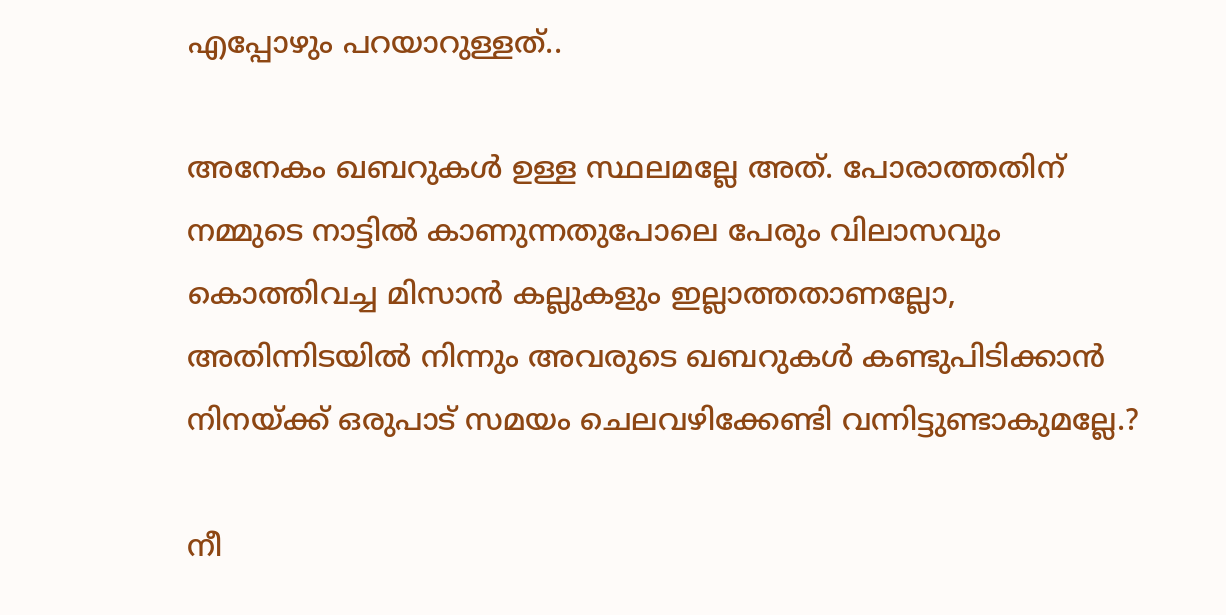എപ്പോഴും പറയാറുള്ളത്..

അനേകം ഖബറുകൾ ഉള്ള സ്ഥലമല്ലേ അത്. പോരാത്തതിന് നമ്മുടെ നാട്ടിൽ കാണുന്നതുപോലെ പേരും വിലാസവും കൊത്തിവച്ച മിസാൻ കല്ലുകളും ഇല്ലാത്തതാണല്ലോ, അതിന്നിടയിൽ നിന്നും അവരുടെ ഖബറുകൾ കണ്ടുപിടിക്കാൻ നിനയ്ക്ക് ഒരുപാട് സമയം ചെലവഴിക്കേണ്ടി വന്നിട്ടുണ്ടാകുമല്ലേ.?

നീ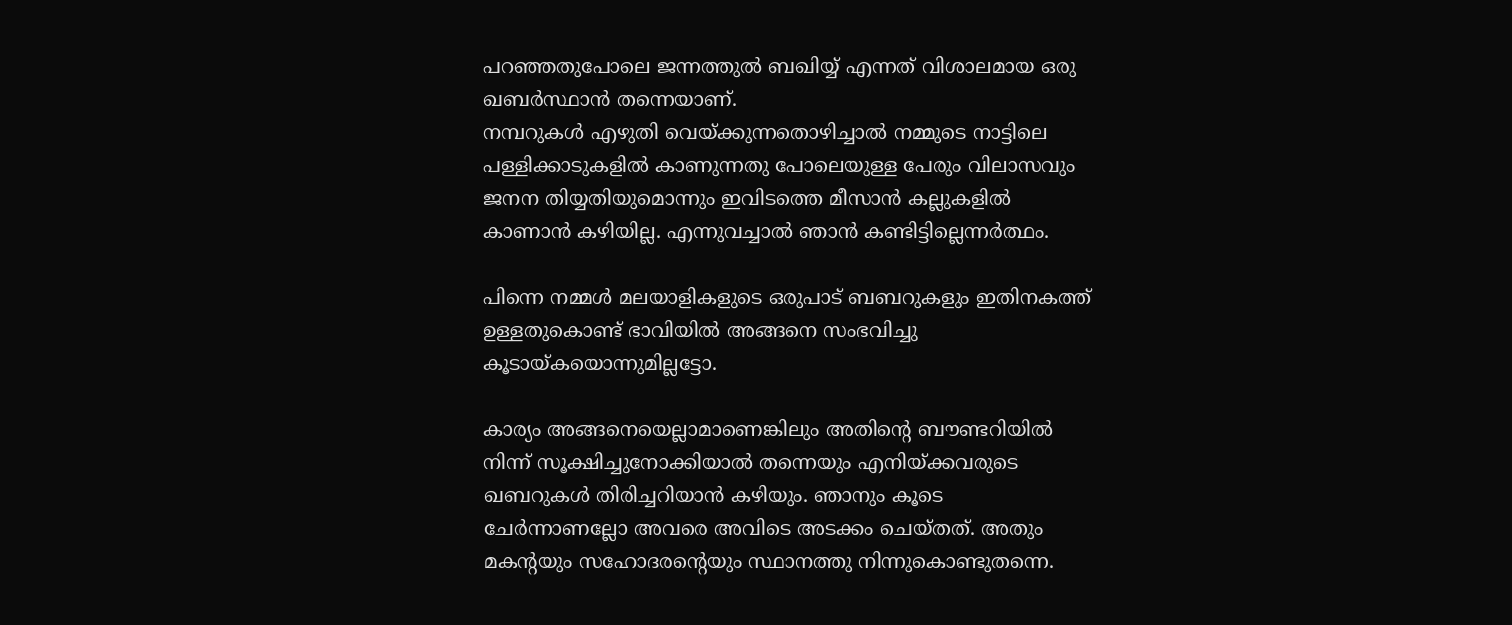പറഞ്ഞതുപോലെ ജന്നത്തുൽ ബഖിയ്യ് എന്നത് വിശാലമായ ഒരു ഖബർസ്ഥാൻ തന്നെയാണ്.
നമ്പറുകൾ എഴുതി വെയ്ക്കുന്നതൊഴിച്ചാൽ നമ്മുടെ നാട്ടിലെ പള്ളിക്കാടുകളിൽ കാണുന്നതു പോലെയുള്ള പേരും വിലാസവും ജനന തിയ്യതിയുമൊന്നും ഇവിടത്തെ മീസാൻ കല്ലുകളിൽ കാണാൻ കഴിയില്ല. എന്നുവച്ചാൽ ഞാൻ കണ്ടിട്ടില്ലെന്നർത്ഥം.

പിന്നെ നമ്മൾ മലയാളികളുടെ ഒരുപാട് ബബറുകളും ഇതിനകത്ത് ഉള്ളതുകൊണ്ട് ഭാവിയിൽ അങ്ങനെ സംഭവിച്ചു കൂടായ്കയൊന്നുമില്ലട്ടോ.

കാര്യം അങ്ങനെയെല്ലാമാണെങ്കിലും അതിൻ്റെ ബൗണ്ടറിയിൽ നിന്ന് സൂക്ഷിച്ചുനോക്കിയാൽ തന്നെയും എനിയ്ക്കവരുടെ ഖബറുകൾ തിരിച്ചറിയാൻ കഴിയും. ഞാനും കൂടെ ചേർന്നാണല്ലോ അവരെ അവിടെ അടക്കം ചെയ്തത്. അതും മകൻ്റയും സഹോദരൻ്റെയും സ്ഥാനത്തു നിന്നുകൊണ്ടുതന്നെ.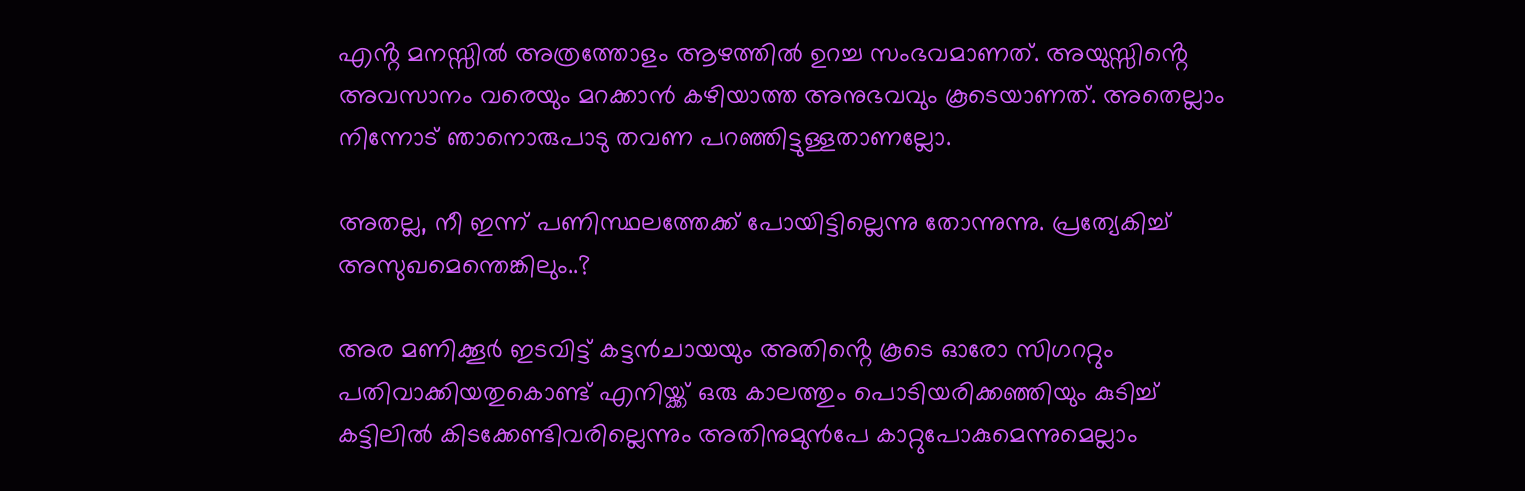എൻ്റ മനസ്സിൽ അത്രത്തോളം ആഴത്തിൽ ഉറച്ച സംഭവമാണത്. അയുസ്സിൻ്റെ അവസാനം വരെയും മറക്കാൻ കഴിയാത്ത അനുഭവവും കൂടെയാണത്. അതെല്ലാം നിന്നോട് ഞാനൊരുപാടു തവണ പറഞ്ഞിട്ടുള്ളതാണല്ലോ.

അതല്ല, നീ ഇന്ന് പണിസ്ഥലത്തേക്ക് പോയിട്ടില്ലെന്നു തോന്നുന്നു. പ്രത്യേകിച്ച് അസുഖമെന്തെങ്കിലും..?

അര മണിക്കൂർ ഇടവിട്ട് കട്ടൻചായയും അതിൻ്റെ കൂടെ ഓരോ സിഗററ്റും പതിവാക്കിയതുകൊണ്ട് എനിയ്ക്ക് ഒരു കാലത്തും പൊടിയരിക്കഞ്ഞിയും കുടിച്ച്
കട്ടിലിൽ കിടക്കേണ്ടിവരില്ലെന്നും അതിനുമുൻപേ കാറ്റുപോകുമെന്നുമെല്ലാം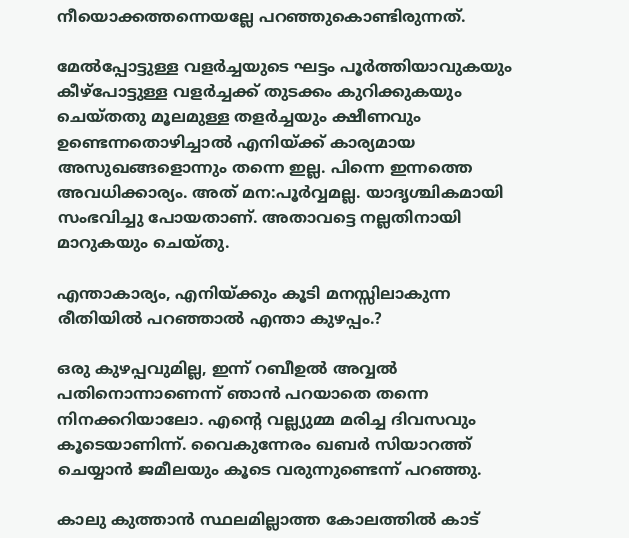നീയൊക്കത്തന്നെയല്ലേ പറഞ്ഞുകൊണ്ടിരുന്നത്.

മേൽപ്പോട്ടുള്ള വളർച്ചയുടെ ഘട്ടം പൂർത്തിയാവുകയും കീഴ്പോട്ടുള്ള വളർച്ചക്ക് തുടക്കം കുറിക്കുകയും ചെയ്തതു മൂലമുള്ള തളർച്ചയും ക്ഷീണവും ഉണ്ടെന്നതൊഴിച്ചാൽ എനിയ്ക്ക് കാര്യമായ അസുഖങ്ങളൊന്നും തന്നെ ഇല്ല. പിന്നെ ഇന്നത്തെ അവധിക്കാര്യം. അത് മന:പൂർവ്വമല്ല. യാദൃശ്ചികമായി സംഭവിച്ചു പോയതാണ്. അതാവട്ടെ നല്ലതിനായി മാറുകയും ചെയ്തു.

എന്താകാര്യം, എനിയ്ക്കും കൂടി മനസ്സിലാകുന്ന രീതിയിൽ പറഞ്ഞാൽ എന്താ കുഴപ്പം.?

ഒരു കുഴപ്പവുമില്ല, ഇന്ന് റബീഉൽ അവ്വൽ പതിനൊന്നാണെന്ന് ഞാൻ പറയാതെ തന്നെ നിനക്കറിയാലോ. എൻ്റെ വല്ല്യുമ്മ മരിച്ച ദിവസവും കൂടെയാണിന്ന്. വൈകുന്നേരം ഖബർ സിയാറത്ത് ചെയ്യാൻ ജമീലയും കൂടെ വരുന്നുണ്ടെന്ന് പറഞ്ഞു.

കാലു കുത്താൻ സ്ഥലമില്ലാത്ത കോലത്തിൽ കാട്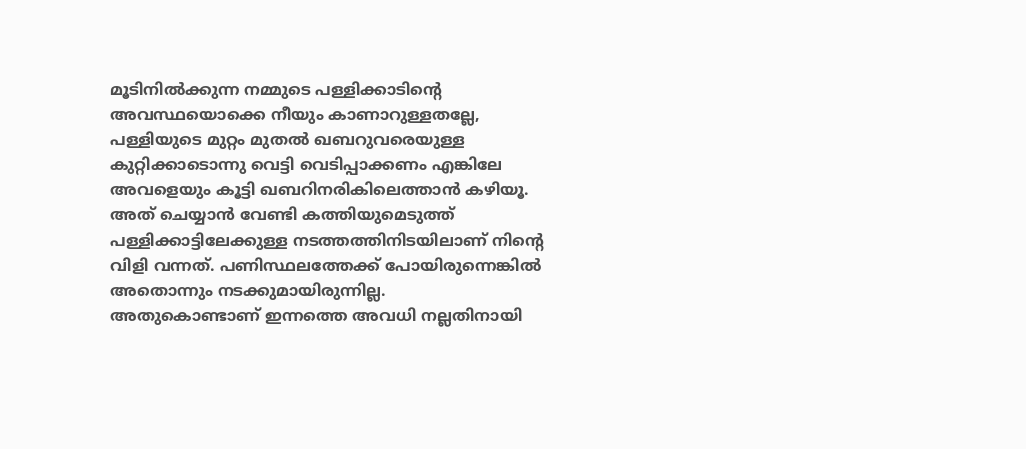മൂടിനിൽക്കുന്ന നമ്മുടെ പള്ളിക്കാടിൻ്റെ അവസ്ഥയൊക്കെ നീയും കാണാറുള്ളതല്ലേ,
പള്ളിയുടെ മുറ്റം മുതൽ ഖബറുവരെയുള്ള കുറ്റിക്കാടൊന്നു വെട്ടി വെടിപ്പാക്കണം എങ്കിലേ അവളെയും കൂട്ടി ഖബറിനരികിലെത്താൻ കഴിയൂ. അത് ചെയ്യാൻ വേണ്ടി കത്തിയുമെടുത്ത് പള്ളിക്കാട്ടിലേക്കുള്ള നടത്തത്തിനിടയിലാണ് നിൻ്റെ വിളി വന്നത്. പണിസ്ഥലത്തേക്ക് പോയിരുന്നെങ്കിൽ അതൊന്നും നടക്കുമായിരുന്നില്ല.
അതുകൊണ്ടാണ് ഇന്നത്തെ അവധി നല്ലതിനായി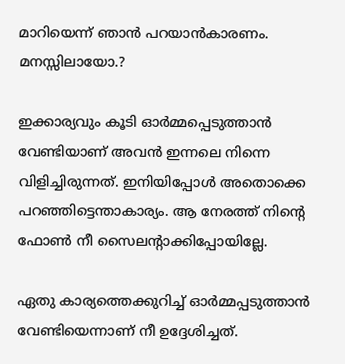മാറിയെന്ന് ഞാൻ പറയാൻകാരണം. മനസ്സിലായോ.?

ഇക്കാര്യവും കൂടി ഓർമ്മപ്പെടുത്താൻ വേണ്ടിയാണ് അവൻ ഇന്നലെ നിന്നെ വിളിച്ചിരുന്നത്. ഇനിയിപ്പോൾ അതൊക്കെ പറഞ്ഞിട്ടെന്താകാര്യം. ആ നേരത്ത് നിൻ്റെ ഫോൺ നീ സൈലൻ്റാക്കിപ്പോയില്ലേ.

ഏതു കാര്യത്തെക്കുറിച്ച് ഓർമ്മപ്പടുത്താൻ വേണ്ടിയെന്നാണ് നീ ഉദ്ദേശിച്ചത്.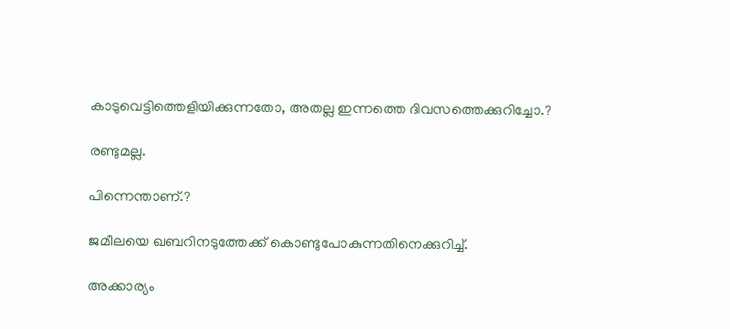കാടുവെട്ടിത്തെളിയിക്കുന്നതോ, അതല്ല ഇന്നത്തെ ദിവസത്തെക്കുറിച്ചോ.?

രണ്ടുമല്ല.

പിന്നെന്താണ്.?

ജമീലയെ ഖബറിനടുത്തേക്ക് കൊണ്ടുപോകുന്നതിനെക്കുറിച്ച്.

അക്കാര്യം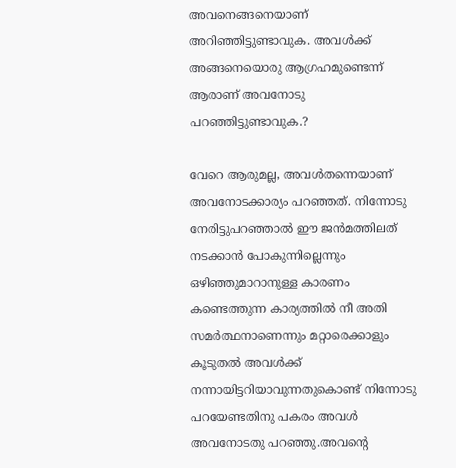അവനെങ്ങനെയാണ് അറിഞ്ഞിട്ടുണ്ടാവുക. അവൾക്ക് അങ്ങനെയൊരു ആഗ്രഹമുണ്ടെന്ന് ആരാണ് അവനോടു പറഞ്ഞിട്ടുണ്ടാവുക.?

വേറെ ആരുമല്ല, അവൾതന്നെയാണ് അവനോടക്കാര്യം പറഞ്ഞത്. നിന്നോടു നേരിട്ടുപറഞ്ഞാൽ ഈ ജൻമത്തിലത് നടക്കാൻ പോകുന്നില്ലെന്നും ഒഴിഞ്ഞുമാറാനുള്ള കാരണം കണ്ടെത്തുന്ന കാര്യത്തിൽ നീ അതി സമർത്ഥനാണെന്നും മറ്റാരെക്കാളും കൂടുതൽ അവൾക്ക് നന്നായിട്ടറിയാവുന്നതുകൊണ്ട് നിന്നോടു പറയേണ്ടതിനു പകരം അവൾ അവനോടതു പറഞ്ഞു.അവൻ്റെ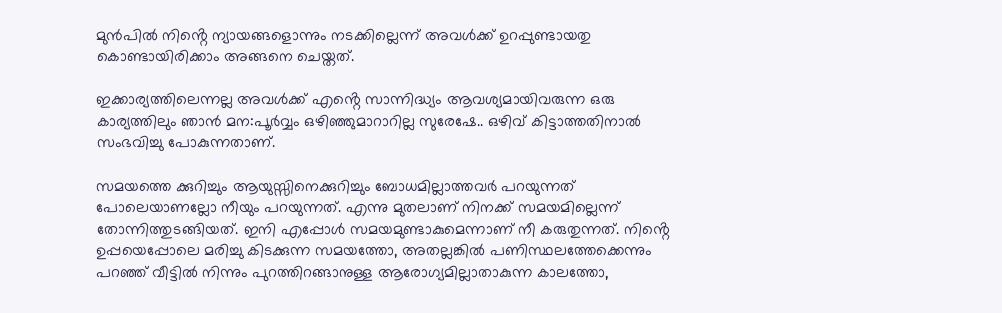മുൻപിൽ നിൻ്റെ ന്യായങ്ങളൊന്നും നടക്കില്ലെന്ന് അവൾക്ക് ഉറപ്പുണ്ടായതു കൊണ്ടായിരിക്കാം അങ്ങനെ ചെയ്തത്.

ഇക്കാര്യത്തിലെന്നല്ല അവൾക്ക് എൻ്റെ സാന്നിദ്ധ്യം ആവശ്യമായിവരുന്ന ഒരു കാര്യത്തിലും ഞാൻ മന:പൂർവ്വം ഒഴിഞ്ഞുമാറാറില്ല സുരേഷേ.. ഒഴിവ് കിട്ടാത്തതിനാൽ സംഭവിച്ചു പോകുന്നതാണ്.

സമയത്തെ ക്കുറിച്ചും ആയുസ്സിനെക്കുറിച്ചും ബോധമില്ലാത്തവർ പറയുന്നത് പോലെയാണല്ലോ നീയും പറയുന്നത്. എന്നു മുതലാണ് നിനക്ക് സമയമില്ലെന്ന് തോന്നിത്തുടങ്ങിയത്. ഇനി എപ്പോൾ സമയമുണ്ടാകുമെന്നാണ് നീ കരുതുന്നത്. നിൻ്റെ ഉപ്പയെപ്പോലെ മരിച്ചു കിടക്കുന്ന സമയത്തോ, അതല്ലങ്കിൽ പണിസ്ഥലത്തേക്കെന്നും പറഞ്ഞ് വീട്ടിൽ നിന്നും പുറത്തിറങ്ങാനുള്ള ആരോഗ്യമില്ലാതാകുന്ന കാലത്തോ,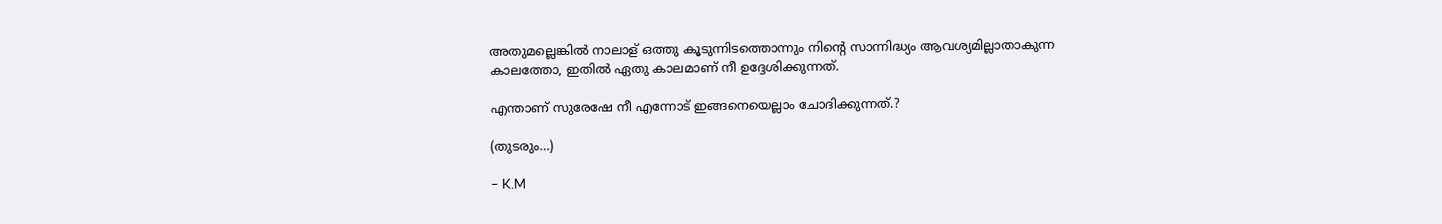അതുമല്ലെങ്കിൽ നാലാള് ഒത്തു കൂടുന്നിടത്തൊന്നും നിൻ്റെ സാന്നിദ്ധ്യം ആവശ്യമില്ലാതാകുന്ന കാലത്തോ, ഇതിൽ ഏതു കാലമാണ് നീ ഉദ്ദേശിക്കുന്നത്.

എന്താണ് സുരേഷേ നീ എന്നോട് ഇങ്ങനെയെല്ലാം ചോദിക്കുന്നത്.?

(തുടരും…)

– K.M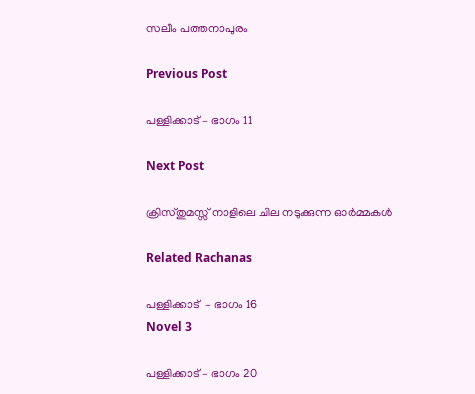സലീം പത്തനാപുരം

Previous Post

പള്ളിക്കാട് – ഭാഗം 11

Next Post

ക്രിസ്തുമസ്സ് നാളിലെ ചില നടുക്കുന്ന ഓർമ്മകൾ

Related Rachanas

പള്ളിക്കാട്  – ഭാഗം 16
Novel 3

പള്ളിക്കാട് – ഭാഗം 20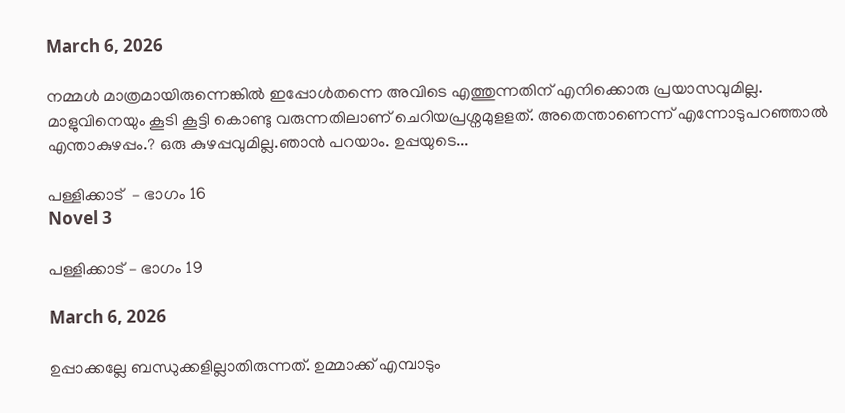March 6, 2026

നമ്മൾ മാത്രമായിരുന്നെങ്കിൽ ഇപ്പോൾതന്നെ അവിടെ എത്തുന്നതിന് എനിക്കൊരു പ്രയാസവുമില്ല. മാളുവിനെയും കൂടി കൂട്ടി കൊണ്ടു വരുന്നതിലാണ് ചെറിയപ്രശ്നമുളളത്. അതെന്താണെന്ന് എന്നോടുപറഞ്ഞാൽ എന്താകുഴപ്പം.? ഒരു കുഴപ്പവുമില്ല.ഞാൻ പറയാം. ഉപ്പയുടെ...

പള്ളിക്കാട്  – ഭാഗം 16
Novel 3

പള്ളിക്കാട് – ഭാഗം 19

March 6, 2026

ഉപ്പാക്കല്ലേ ബന്ധുക്കളില്ലാതിരുന്നത്. ഉമ്മാക്ക് എമ്പാടും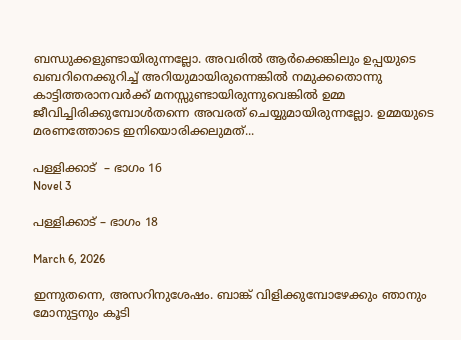ബന്ധുക്കളുണ്ടായിരുന്നല്ലോ. അവരിൽ ആർക്കെങ്കിലും ഉപ്പയുടെ ഖബറിനെക്കുറിച്ച് അറിയുമായിരുന്നെങ്കിൽ നമുക്കതൊന്നു കാട്ടിത്തരാനവർക്ക് മനസ്സുണ്ടായിരുന്നുവെങ്കിൽ ഉമ്മ ജീവിച്ചിരിക്കുമ്പോൾതന്നെ അവരത് ചെയ്യുമായിരുന്നല്ലോ. ഉമ്മയുടെ മരണത്തോടെ ഇനിയൊരിക്കലുമത്...

പള്ളിക്കാട്  – ഭാഗം 16
Novel 3

പള്ളിക്കാട് – ഭാഗം 18

March 6, 2026

ഇന്നുതന്നെ, അസറിനുശേഷം. ബാങ്ക് വിളിക്കുമ്പോഴേക്കും ഞാനും മോനുട്ടനും കൂടി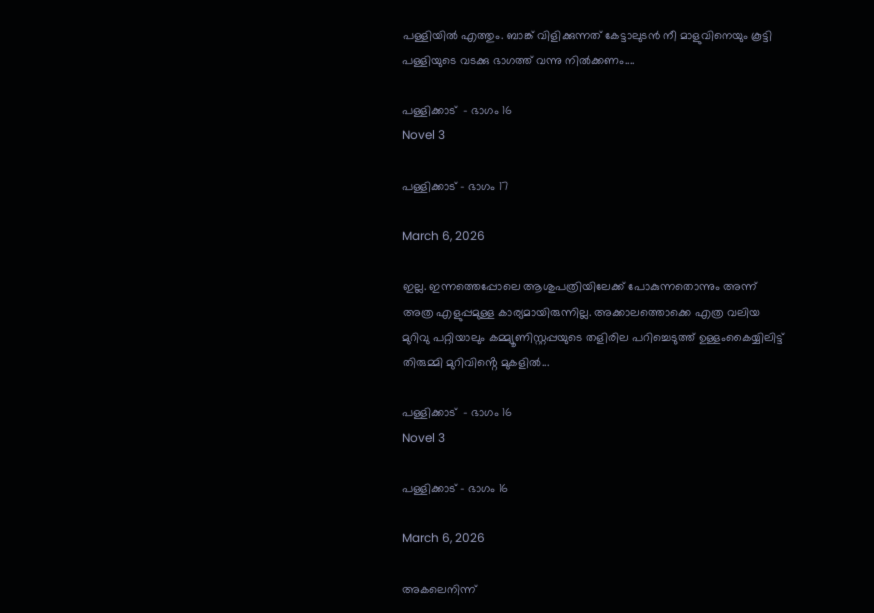പള്ളിയിൽ എത്തും. ബാങ്ക് വിളിക്കുന്നത് കേട്ടാലുടൻ നീ മാളുവിനെയും കൂട്ടി പള്ളിയുടെ വടക്കു ഭാഗത്ത് വന്നു നിൽക്കണം....

പള്ളിക്കാട്  – ഭാഗം 16
Novel 3

പള്ളിക്കാട് – ഭാഗം 17

March 6, 2026

ഇല്ല. ഇന്നത്തെപ്പോലെ ആശുപത്രിയിലേക്ക് പോകുന്നതൊന്നും അന്ന് അത്ര എളുപ്പമുള്ള കാര്യമായിരുന്നില്ല. അക്കാലത്തൊക്കെ എത്ര വലിയ മുറിവു പറ്റിയാലും കമ്മ്യൂണിസ്റ്റപ്പയുടെ തളിരില പറിച്ചെടുത്ത് ഉള്ളംകൈയ്യിലിട്ട് തിരുമ്മി മുറിവിൻ്റെ മുകളിൽ...

പള്ളിക്കാട്  – ഭാഗം 16
Novel 3

പള്ളിക്കാട് – ഭാഗം 16

March 6, 2026

അകലെനിന്ന്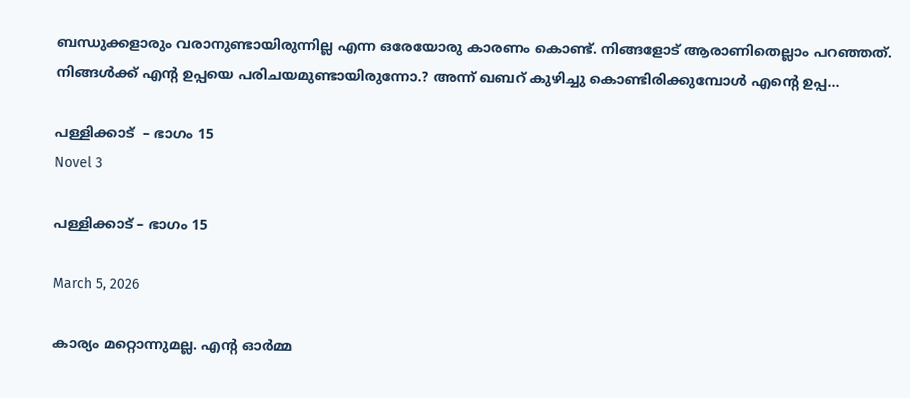ബന്ധുക്കളാരും വരാനുണ്ടായിരുന്നില്ല എന്ന ഒരേയോരു കാരണം കൊണ്ട്. നിങ്ങളോട് ആരാണിതെല്ലാം പറഞ്ഞത്. നിങ്ങൾക്ക് എൻ്റ ഉപ്പയെ പരിചയമുണ്ടായിരുന്നോ.? അന്ന് ഖബറ് കുഴിച്ചു കൊണ്ടിരിക്കുമ്പോൾ എൻ്റെ ഉപ്പ...

പള്ളിക്കാട്  – ഭാഗം 15
Novel 3

പള്ളിക്കാട് – ഭാഗം 15

March 5, 2026

കാര്യം മറ്റൊന്നുമല്ല. എൻ്റ ഓർമ്മ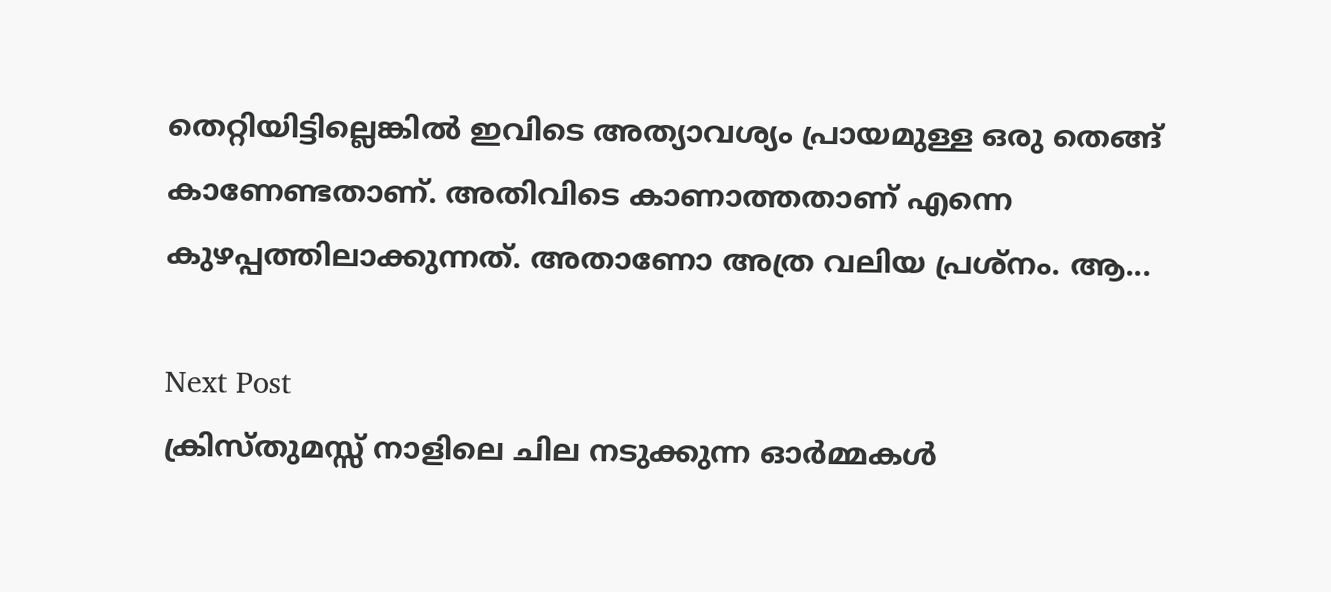തെറ്റിയിട്ടില്ലെങ്കിൽ ഇവിടെ അത്യാവശ്യം പ്രായമുള്ള ഒരു തെങ്ങ് കാണേണ്ടതാണ്. അതിവിടെ കാണാത്തതാണ് എന്നെ കുഴപ്പത്തിലാക്കുന്നത്. അതാണോ അത്ര വലിയ പ്രശ്നം. ആ...

Next Post
ക്രിസ്തുമസ്സ് നാളിലെ ചില നടുക്കുന്ന ഓർമ്മകൾ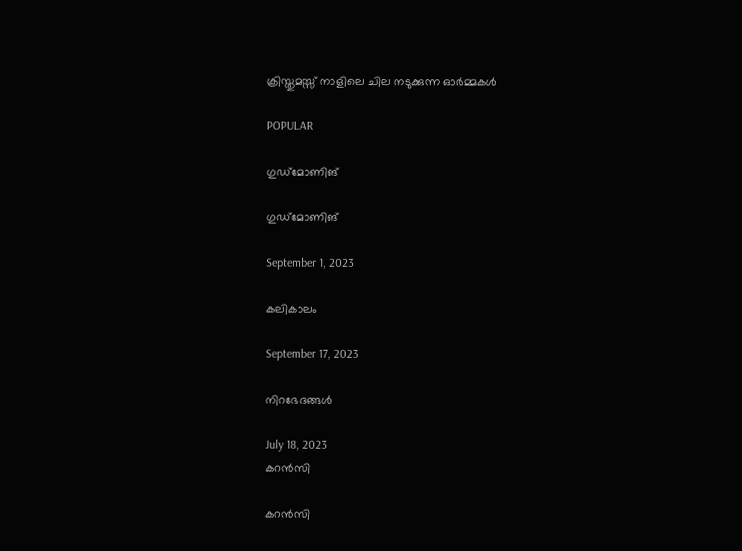ക്രിസ്തുമസ്സ് നാളിലെ ചില നടുക്കുന്ന ഓർമ്മകൾ

POPULAR

ഗുഡ്മോണിങ്

ഗുഡ്മോണിങ്

September 1, 2023

കലികാലം

September 17, 2023

നിറഭേദങ്ങൾ

July 18, 2023
കറൻസി

കറൻസി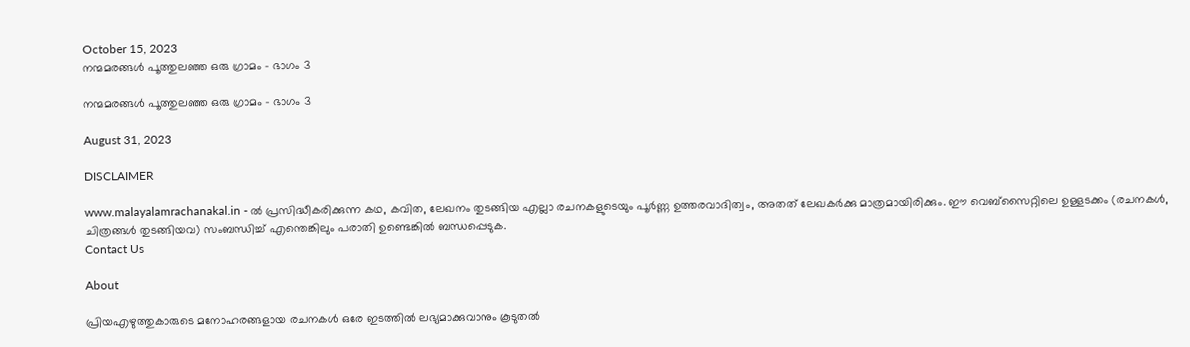October 15, 2023
നന്മമരങ്ങൾ പൂത്തുലഞ്ഞ ഒരു ഗ്രാമം – ഭാഗം 3

നന്മമരങ്ങൾ പൂത്തുലഞ്ഞ ഒരു ഗ്രാമം – ഭാഗം 3

August 31, 2023

DISCLAIMER

www.malayalamrachanakal.in - ല്‍ പ്രസിദ്ധീകരിക്കുന്ന കഥ, കവിത, ലേഖനം തുടങ്ങിയ എല്ലാ രചനകളുടെയും പൂർണ്ണ ഉത്തരവാദിത്വം, അതത് ലേഖകര്‍ക്കു മാത്രമായിരിക്കും. ഈ വെബ്‌സൈറ്റിലെ ഉള്ളടക്കം (രചനകൾ, ചിത്രങ്ങൾ തുടങ്ങിയവ) സംബന്ധിച്ച് എന്തെങ്കിലും പരാതി ഉണ്ടെങ്കിൽ ബന്ധപ്പെടുക.
Contact Us

About

പ്രിയഎഴുത്തുകാരുടെ മനോഹരങ്ങളായ രചനകൾ ഒരേ ഇടത്തിൽ ലഭ്യമാക്കുവാനും കൂടുതൽ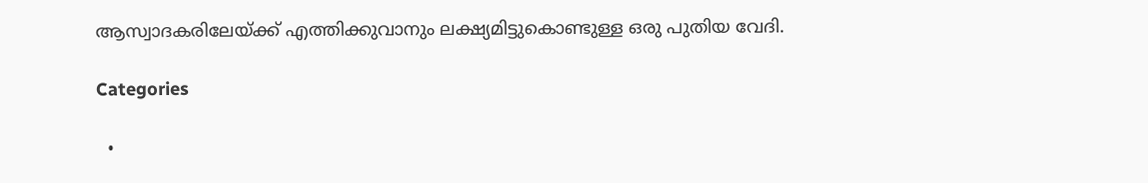ആസ്വാദകരിലേയ്ക്ക് എത്തിക്കുവാനും ലക്ഷ്യമിട്ടുകൊണ്ടുള്ള ഒരു പുതിയ വേദി.

Categories

  •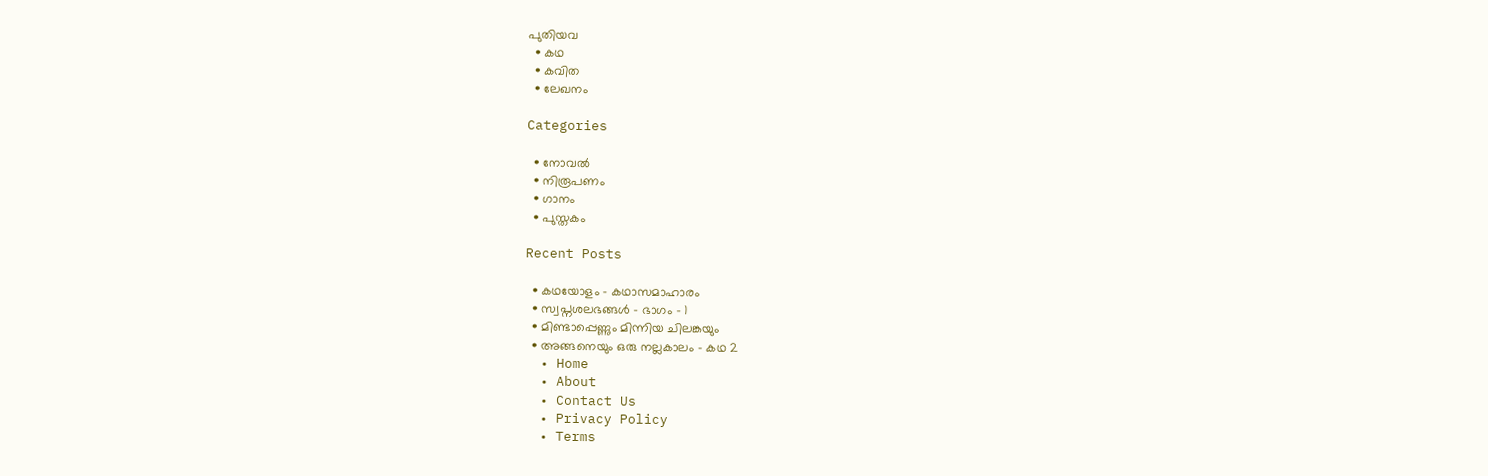പുതിയവ
  • കഥ
  • കവിത
  • ലേഖനം

Categories

  • നോവൽ
  • നിരൂപണം
  • ഗാനം
  • പുസ്തകം

Recent Posts

  • കഥയോളം – കഥാസമാഹാരം
  • സ്വപ്നശലഭങ്ങൾ – ഭാഗം – 1
  • മിണ്ടാപ്പെണ്ണും മിന്നിയ ചിലങ്കയും
  • അങ്ങനെയും ഒരു നല്ലകാലം – കഥ 2
  • Home
  • About
  • Contact Us
  • Privacy Policy
  • Terms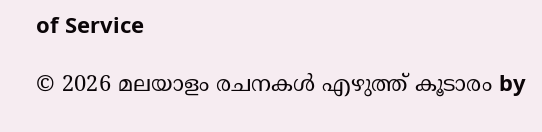of Service

© 2026 മലയാളം രചനകൾ എഴുത്ത് കൂടാരം by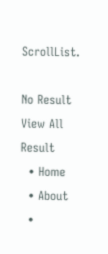ScrollList.

No Result
View All Result
  • Home
  • About
  •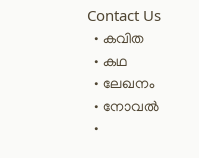Contact Us
  • കവിത
  • കഥ
  • ലേഖനം
  • നോവൽ
  •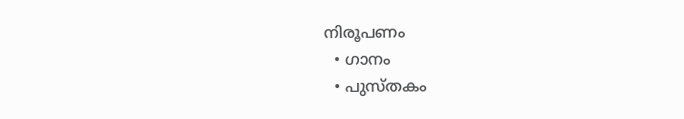നിരൂപണം
  • ഗാനം
  • പുസ്തകം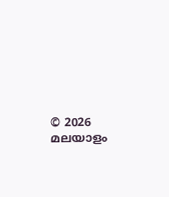© 2026 മലയാളം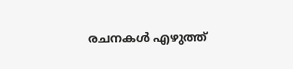രചനകൾ എഴുത്ത്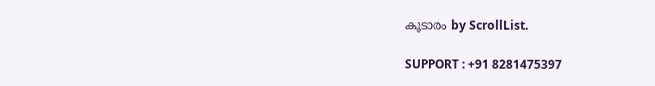കൂടാരം by ScrollList.

SUPPORT : +91 8281475397